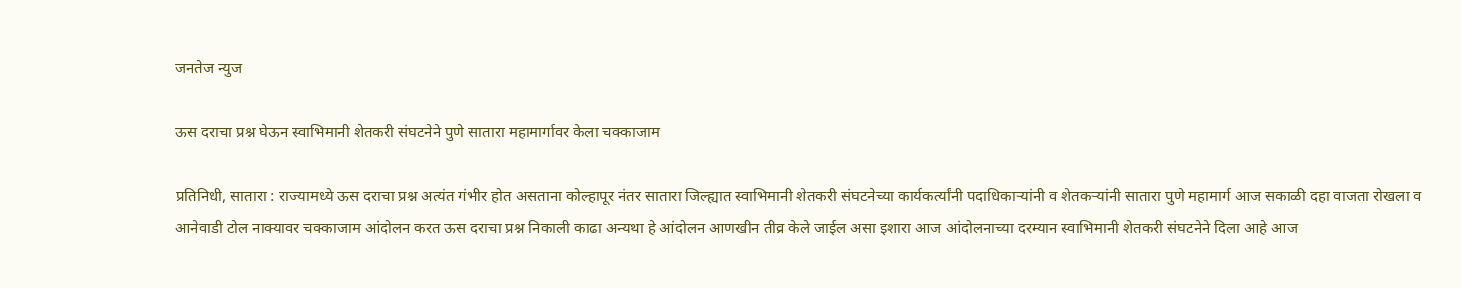जनतेज न्युज

ऊस दराचा प्रश्न घेऊन स्वाभिमानी शेतकरी संघटनेने पुणे सातारा महामार्गावर केला चक्काजाम

प्रतिनिधी, सातारा : राज्यामध्ये ऊस दराचा प्रश्न अत्यंत गंभीर होत असताना कोल्हापूर नंतर सातारा जिल्ह्यात स्वाभिमानी शेतकरी संघटनेच्या कार्यकर्त्यांनी पदाधिकाऱ्यांनी व शेतकऱ्यांनी सातारा पुणे महामार्ग आज सकाळी दहा वाजता रोखला व आनेवाडी टोल नाक्यावर चक्काजाम आंदोलन करत ऊस दराचा प्रश्न निकाली काढा अन्यथा हे आंदोलन आणखीन तीव्र केले जाईल असा इशारा आज आंदोलनाच्या दरम्यान स्वाभिमानी शेतकरी संघटनेने दिला आहे आज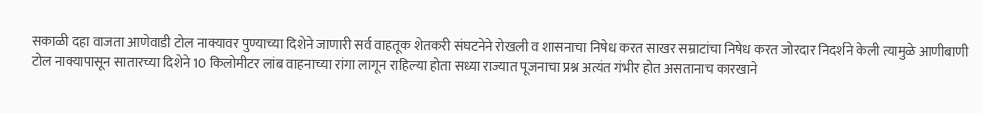सकाळी दहा वाजता आणेवाडी टोल नाक्यावर पुण्याच्या दिशेने जाणारी सर्व वाहतूक शेतकरी संघटनेने रोखली व शासनाचा निषेध करत साखर सम्राटांचा निषेध करत जोरदार निदर्शने केली त्यामुळे आणीबाणी टोल नाक्यापासून सातारच्या दिशेने 10 किलोमीटर लांब वाहनाच्या रांगा लागून राहिल्या होता सध्या राज्यात पूजनाचा प्रश्न अत्यंत गंभीर होत असतानाच कारखाने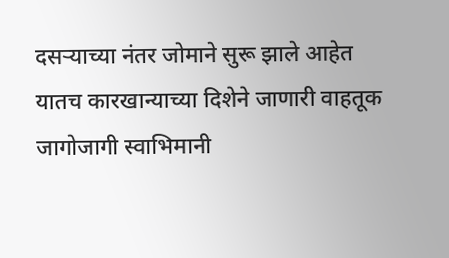दसऱ्याच्या नंतर जोमाने सुरू झाले आहेत यातच कारखान्याच्या दिशेने जाणारी वाहतूक जागोजागी स्वाभिमानी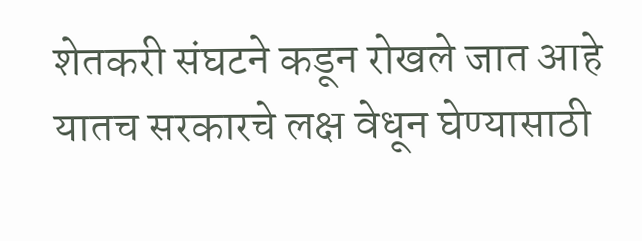शेतकरी संघटने कडून रोखले जात आहे यातच सरकारचे लक्ष वेधून घेण्यासाठी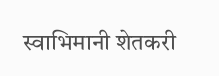स्वाभिमानी शेतकरी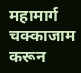महामार्ग चक्काजाम करून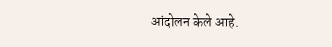आंदोलन केले आहे.